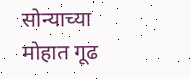सोन्याच्या मोहात गूढ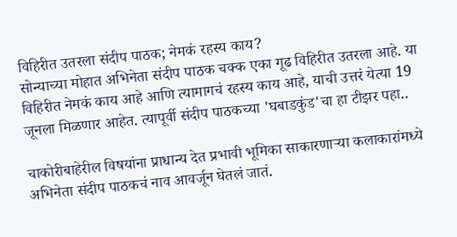विहिरीत उतरला संदीप पाठक; नेमकं रहस्य काय?
सोन्याच्या मोहात अभिनेता संदीप पाठक चक्क एका गूढ विहिरीत उतरला आहे. या विहिरीत नेमकं काय आहे आणि त्यामागचं रहस्य काय आहे, याची उत्तरं येत्या 19 जूनला मिळणार आहेत. त्यापूर्वी संदीप पाठकच्या 'घबाडकुंड'चा हा टीझर पहा..

चाकोरीबाहेरील विषयांना प्राधान्य देत प्रभावी भूमिका साकारणाऱ्या कलाकारांमध्ये अभिनेता संदीप पाठकचं नाव आवर्जून घेतलं जातं.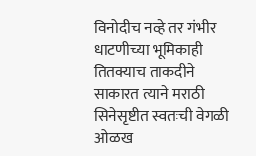विनोदीच नव्हे तर गंभीर धाटणीच्या भूमिकाही तितक्याच ताकदीने साकारत त्याने मराठी सिनेसृष्टीत स्वतःची वेगळी ओळख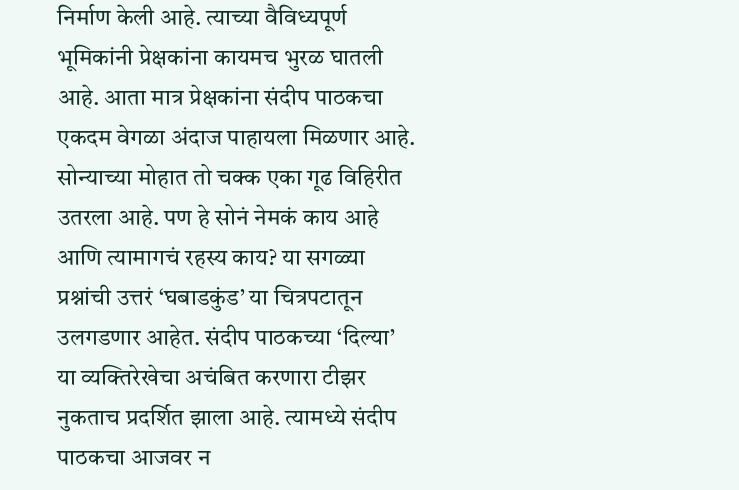निर्माण केली आहे. त्याच्या वैविध्यपूर्ण भूमिकांनी प्रेक्षकांना कायमच भुरळ घातली आहे. आता मात्र प्रेक्षकांना संदीप पाठकचा एकदम वेगळा अंदाज पाहायला मिळणार आहे. सोन्याच्या मोहात तो चक्क एका गूढ विहिरीत उतरला आहे. पण हे सोनं नेमकं काय आहे आणि त्यामागचं रहस्य काय? या सगळ्या प्रश्नांची उत्तरं ‘घबाडकुंड’ या चित्रपटातून उलगडणार आहेत. संदीप पाठकच्या ‘दिल्या’ या व्यक्तिरेखेचा अचंबित करणारा टीझर नुकताच प्रदर्शित झाला आहे. त्यामध्ये संदीप पाठकचा आजवर न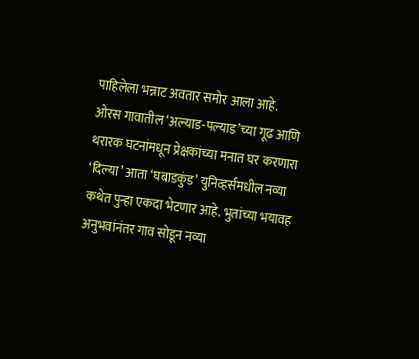पाहिलेला भन्नाट अवतार समोर आला आहे.
ओरस गावातील ‘अल्याड-पल्याड’च्या गूढ आणि थरारक घटनांमधून प्रेक्षकांच्या मनात घर करणारा ‘दिल्या’ आता ‘घबाडकुंड’ युनिव्हर्समधील नव्या कथेत पुन्हा एकदा भेटणार आहे. भुतांच्या भयावह अनुभवांनंतर गाव सोडून नव्या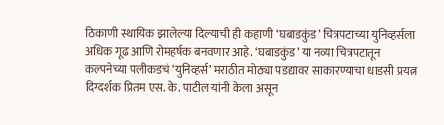ठिकाणी स्थायिक झालेल्या दिल्याची ही कहाणी ‘घबाडकुंड’ चित्रपटाच्या युनिव्हर्सला अधिक गूढ आणि रोमहर्षक बनवणार आहे. ‘घबाडकुंड’ या नव्या चित्रपटातून कल्पनेच्या पलीकडचं ‘युनिव्हर्स’ मराठीत मोठ्या पडद्यावर साकारण्याचा धाडसी प्रयत्न दिग्दर्शक प्रितम एस. के. पाटील यांनी केला असून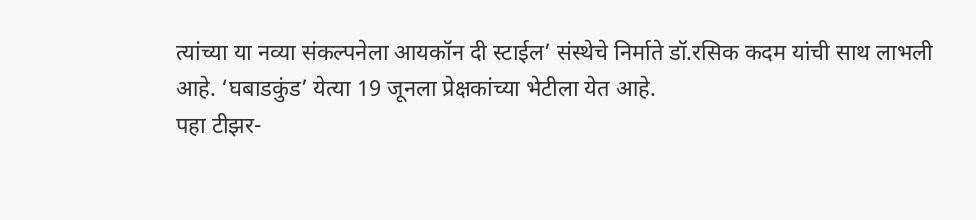त्यांच्या या नव्या संकल्पनेला आयकॉन दी स्टाईल’ संस्थेचे निर्माते डॉ.रसिक कदम यांची साथ लाभली आहे. ‘घबाडकुंड’ येत्या 19 जूनला प्रेक्षकांच्या भेटीला येत आहे.
पहा टीझर-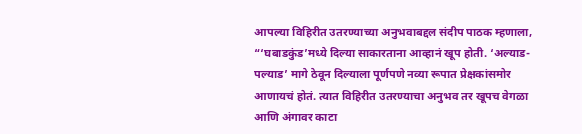आपल्या विहिरीत उतरण्याच्या अनुभवाबद्दल संदीप पाठक म्हणाला, “‘घबाडकुंड’मध्ये दिल्या साकारताना आव्हानं खूप होती. ‘अल्याड-पल्याड’ मागे ठेवून दिल्याला पूर्णपणे नव्या रूपात प्रेक्षकांसमोर आणायचं होतं. त्यात विहिरीत उतरण्याचा अनुभव तर खूपच वेगळा आणि अंगावर काटा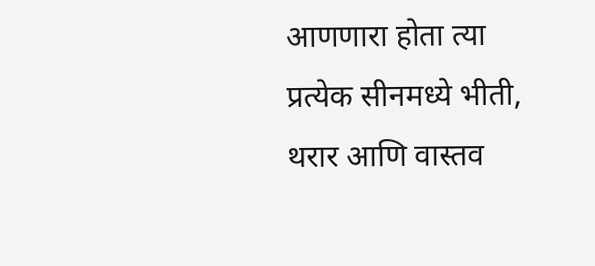आणणारा होता त्या प्रत्येक सीनमध्ये भीती, थरार आणि वास्तव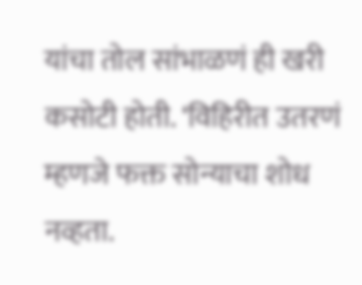यांचा तोल सांभाळणं ही खरी कसोटी होती. ‘विहिरीत उतरणं म्हणजे फक्त सोन्याचा शोध नव्हता.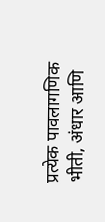प्रत्येक पावलागणिक भीती, अंधार आणि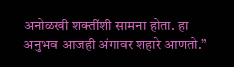अनोळखी शक्तींशी सामना होता. हा अनुभव आजही अंगावर शहारे आणतो.”